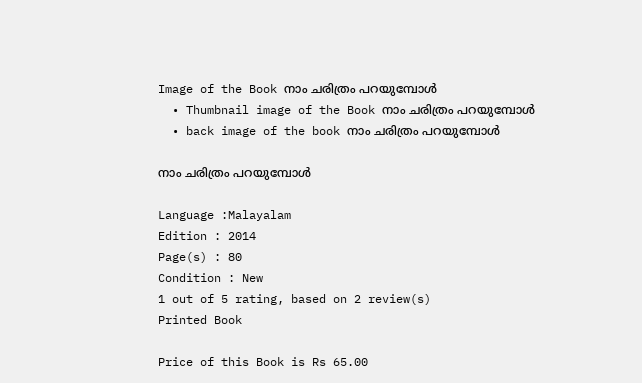Image of the Book നാം ചരിത്രം പറയുമ്പോള്‍
  • Thumbnail image of the Book നാം ചരിത്രം പറയുമ്പോള്‍
  • back image of the book നാം ചരിത്രം പറയുമ്പോള്‍

നാം ചരിത്രം പറയുമ്പോള്‍

Language :Malayalam
Edition : 2014
Page(s) : 80
Condition : New
1 out of 5 rating, based on 2 review(s)
Printed Book

Price of this Book is Rs 65.00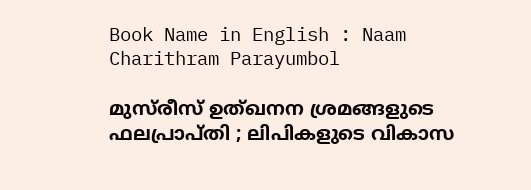Book Name in English : Naam Charithram Parayumbol

മുസ്‌രീസ് ഉത്ഖനന ശ്രമങ്ങളുടെ ഫലപ്രാപ്തി ; ലിപികളുടെ വികാസ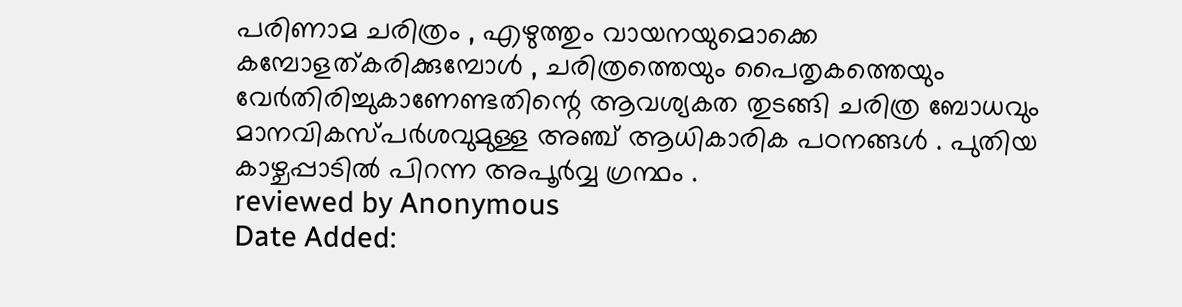പരിണാമ ചരിത്രം , എഴുത്തും വായനയുമൊക്കെ കമ്പോളത്കരിക്കുമ്പോള്‍ , ചരിത്രത്തെയും പൈതൃകത്തെയും വേര്‍തിരിച്ചുകാണേണ്ടതിന്റെ ആവശ്യകത തുടങ്ങി ചരിത്ര ബോധവും മാനവികസ്പര്‍ശവുമുള്ള അഞ്ച് ആധികാരിക പഠനങ്ങള്‍ . പുതിയ കാഴ്ചപ്പാടില്‍ പിറന്ന അപൂര്‍വ്വ ഗ്രന്ഥം .
reviewed by Anonymous
Date Added: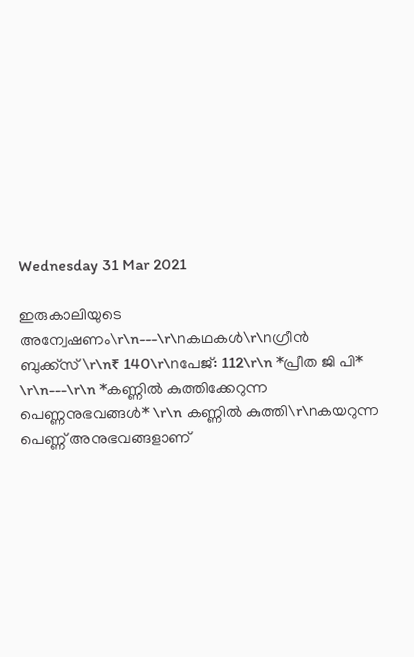Wednesday 31 Mar 2021

ഇരുകാലിയുടെ അന്വേഷണം\r\n---\r\nകഥകൾ\r\nഗ്രീൻ ബുക്ക്സ്\r\n₹ 140\r\nപേജ്: 112\r\n *പ്രീത ജി പി* \r\n---\r\n *കണ്ണിൽ കുത്തിക്കേറുന്ന പെണ്ണനുഭവങ്ങൾ* \r\n കണ്ണിൽ കുത്തി\r\nകയറുന്ന പെണ്ണ് അനുഭവങ്ങളാണ്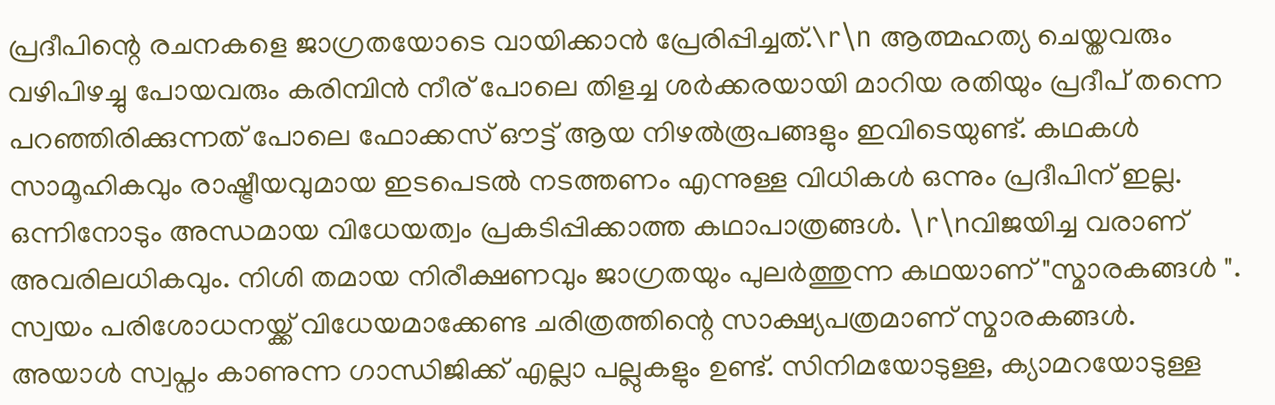പ്രദീപിന്റെ രചനകളെ ജാഗ്രതയോടെ വായിക്കാൻ പ്രേരിപ്പിച്ചത്.\r\n ആത്മഹത്യ ചെയ്തവരും വഴിപിഴച്ചു പോയവരും കരിമ്പിൻ നീര് പോലെ തിളച്ച ശർക്കരയായി മാറിയ രതിയും പ്രദീപ് തന്നെ പറഞ്ഞിരിക്കുന്നത് പോലെ ഫോക്കസ് ഔട്ട് ആയ നിഴൽരൂപങ്ങളും ഇവിടെയുണ്ട്. കഥകൾ സാമൂഹികവും രാഷ്ട്രീയവുമായ ഇടപെടൽ നടത്തണം എന്നുള്ള വിധികൾ ഒന്നും പ്രദീപിന് ഇല്ല. ഒന്നിനോടും അന്ധമായ വിധേയത്വം പ്രകടിപ്പിക്കാത്ത കഥാപാത്രങ്ങൾ. \r\nവിജയിച്ച വരാണ് അവരിലധികവും. നിശി തമായ നിരീക്ഷണവും ജാഗ്രതയും പുലർത്തുന്ന കഥയാണ് "സ്മാരകങ്ങൾ ". സ്വയം പരിശോധനയ്ക്ക് വിധേയമാക്കേണ്ട ചരിത്രത്തിന്റെ സാക്ഷ്യപത്രമാണ് സ്മാരകങ്ങൾ. അയാൾ സ്വപ്നം കാണുന്ന ഗാന്ധിജിക്ക് എല്ലാ പല്ലുകളും ഉണ്ട്. സിനിമയോടുള്ള, ക്യാമറയോടുള്ള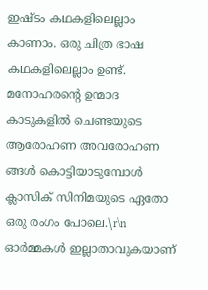ഇഷ്ടം കഥകളിലെല്ലാം കാണാം. ഒരു ചിത്ര ഭാഷ കഥകളിലെല്ലാം ഉണ്ട്. മനോഹരന്റെ ഉന്മാദ കാടുകളിൽ ചെണ്ടയുടെ ആരോഹണ അവരോഹണ ങ്ങൾ കൊട്ടിയാടുമ്പോൾ ക്ലാസിക് സിനിമയുടെ ഏതോ ഒരു രംഗം പോലെ.\r\n ഓർമ്മകൾ ഇല്ലാതാവുകയാണ്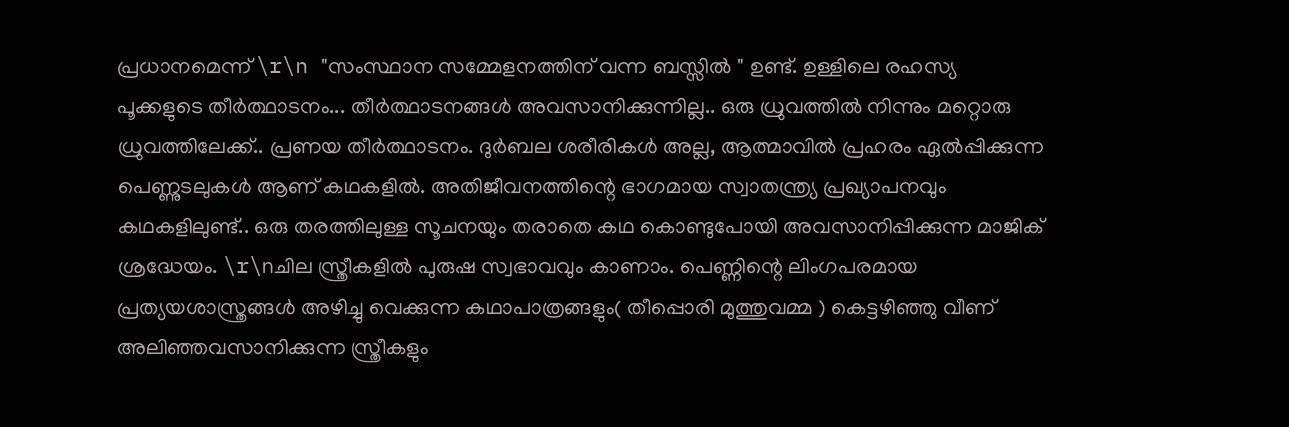പ്രധാനമെന്ന് \r\n "സംസ്ഥാന സമ്മേളനത്തിന് വന്ന ബസ്സിൽ " ഉണ്ട്. ഉള്ളിലെ രഹസ്യ പൂക്കളുടെ തീർത്ഥാടനം... തീർത്ഥാടനങ്ങൾ അവസാനിക്കുന്നില്ല.. ഒരു ധ്രുവത്തിൽ നിന്നും മറ്റൊരു ധ്രുവത്തിലേക്ക്.. പ്രണയ തീർത്ഥാടനം. ദുർബല ശരീരികൾ അല്ല, ആത്മാവിൽ പ്രഹരം ഏൽപ്പിക്കുന്ന പെണ്ണുടലുകൾ ആണ് കഥകളിൽ. അതിജീവനത്തിന്റെ ഭാഗമായ സ്വാതന്ത്ര്യ പ്രഖ്യാപനവും കഥകളിലുണ്ട്.. ഒരു തരത്തിലുള്ള സൂചനയും തരാതെ കഥ കൊണ്ടുപോയി അവസാനിപ്പിക്കുന്ന മാജിക് ശ്രദ്ധേയം. \r\nചില സ്ത്രീകളിൽ പുരുഷ സ്വഭാവവും കാണാം. പെണ്ണിന്റെ ലിംഗപരമായ പ്രത്യയശാസ്ത്രങ്ങൾ അഴിച്ചു വെക്കുന്ന കഥാപാത്രങ്ങളും( തീപ്പൊരി മുത്തുവമ്മ ) കെട്ടഴിഞ്ഞു വീണ് അലിഞ്ഞവസാനിക്കുന്ന സ്ത്രീകളും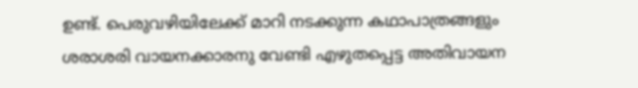ഉണ്ട്. പെരുവഴിയിലേക്ക് മാറി നടക്കുന്ന കഥാപാത്രങ്ങളും ശരാശരി വായനക്കാരനു വേണ്ടി എഴുതപ്പെട്ട അതിവായന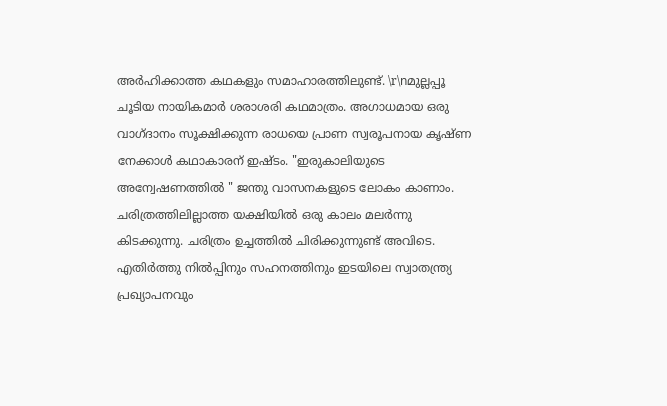അർഹിക്കാത്ത കഥകളും സമാഹാരത്തിലുണ്ട്. \r\nമുല്ലപ്പൂ ചൂടിയ നായികമാർ ശരാശരി കഥമാത്രം. അഗാധമായ ഒരു വാഗ്ദാനം സൂക്ഷിക്കുന്ന രാധയെ പ്രാണ സ്വരൂപനായ കൃഷ്ണ നേക്കാൾ കഥാകാരന് ഇഷ്ടം. "ഇരുകാലിയുടെ അന്വേഷണത്തിൽ " ജന്തു വാസനകളുടെ ലോകം കാണാം. ചരിത്രത്തിലില്ലാത്ത യക്ഷിയിൽ ഒരു കാലം മലർന്നു കിടക്കുന്നു. ചരിത്രം ഉച്ചത്തിൽ ചിരിക്കുന്നുണ്ട് അവിടെ. എതിർത്തു നിൽപ്പിനും സഹനത്തിനും ഇടയിലെ സ്വാതന്ത്ര്യ പ്രഖ്യാപനവും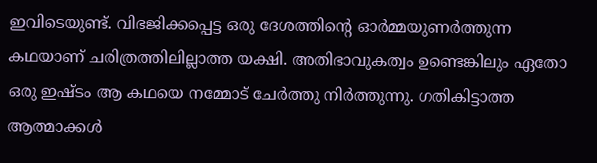ഇവിടെയുണ്ട്. വിഭജിക്കപ്പെട്ട ഒരു ദേശത്തിന്റെ ഓർമ്മയുണർത്തുന്ന കഥയാണ് ചരിത്രത്തിലില്ലാത്ത യക്ഷി. അതിഭാവുകത്വം ഉണ്ടെങ്കിലും ഏതോ ഒരു ഇഷ്ടം ആ കഥയെ നമ്മോട് ചേർത്തു നിർത്തുന്നു. ഗതികിട്ടാത്ത ആത്മാക്കൾ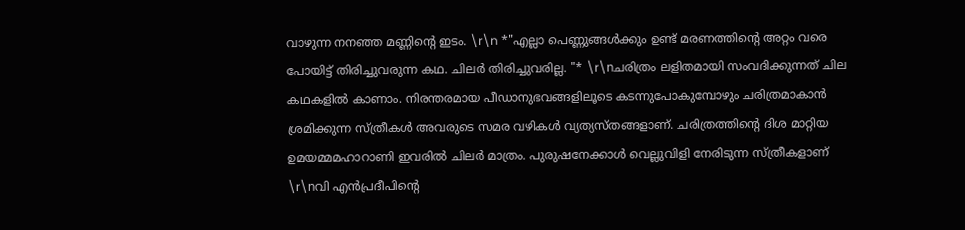വാഴുന്ന നനഞ്ഞ മണ്ണിന്റെ ഇടം. \r\n *"എല്ലാ പെണ്ണുങ്ങൾക്കും ഉണ്ട് മരണത്തിന്റെ അറ്റം വരെ പോയിട്ട് തിരിച്ചുവരുന്ന കഥ. ചിലർ തിരിച്ചുവരില്ല. "* \r\nചരിത്രം ലളിതമായി സംവദിക്കുന്നത് ചില കഥകളിൽ കാണാം. നിരന്തരമായ പീഡാനുഭവങ്ങളിലൂടെ കടന്നുപോകുമ്പോഴും ചരിത്രമാകാൻ ശ്രമിക്കുന്ന സ്ത്രീകൾ അവരുടെ സമര വഴികൾ വ്യത്യസ്തങ്ങളാണ്. ചരിത്രത്തിന്റെ ദിശ മാറ്റിയ ഉമയമ്മമഹാറാണി ഇവരിൽ ചിലർ മാത്രം. പുരുഷനേക്കാൾ വെല്ലുവിളി നേരിടുന്ന സ്ത്രീകളാണ് \r\nവി എൻപ്രദീപിന്റെ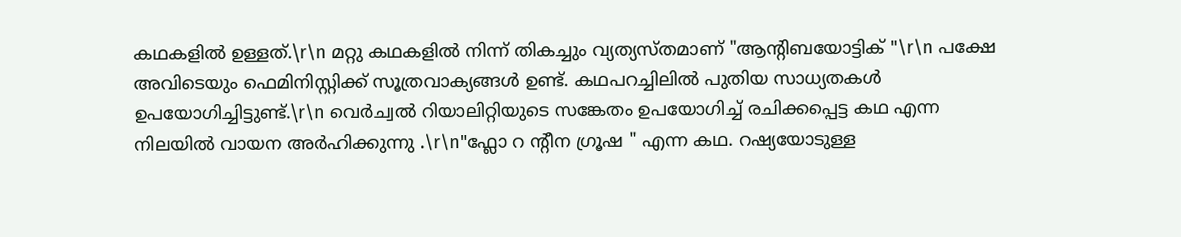കഥകളിൽ ഉള്ളത്.\r\n മറ്റു കഥകളിൽ നിന്ന് തികച്ചും വ്യത്യസ്തമാണ് "ആന്റിബയോട്ടിക് "\r\n പക്ഷേ അവിടെയും ഫെമിനിസ്റ്റിക്ക് സൂത്രവാക്യങ്ങൾ ഉണ്ട്. കഥപറച്ചിലിൽ പുതിയ സാധ്യതകൾ ഉപയോഗിച്ചിട്ടുണ്ട്.\r\n വെർച്വൽ റിയാലിറ്റിയുടെ സങ്കേതം ഉപയോഗിച്ച് രചിക്കപ്പെട്ട കഥ എന്ന നിലയിൽ വായന അർഹിക്കുന്നു .\r\n"ഫ്ലോ റ ന്റീന ഗ്രൂഷ " എന്ന കഥ. റഷ്യയോടുള്ള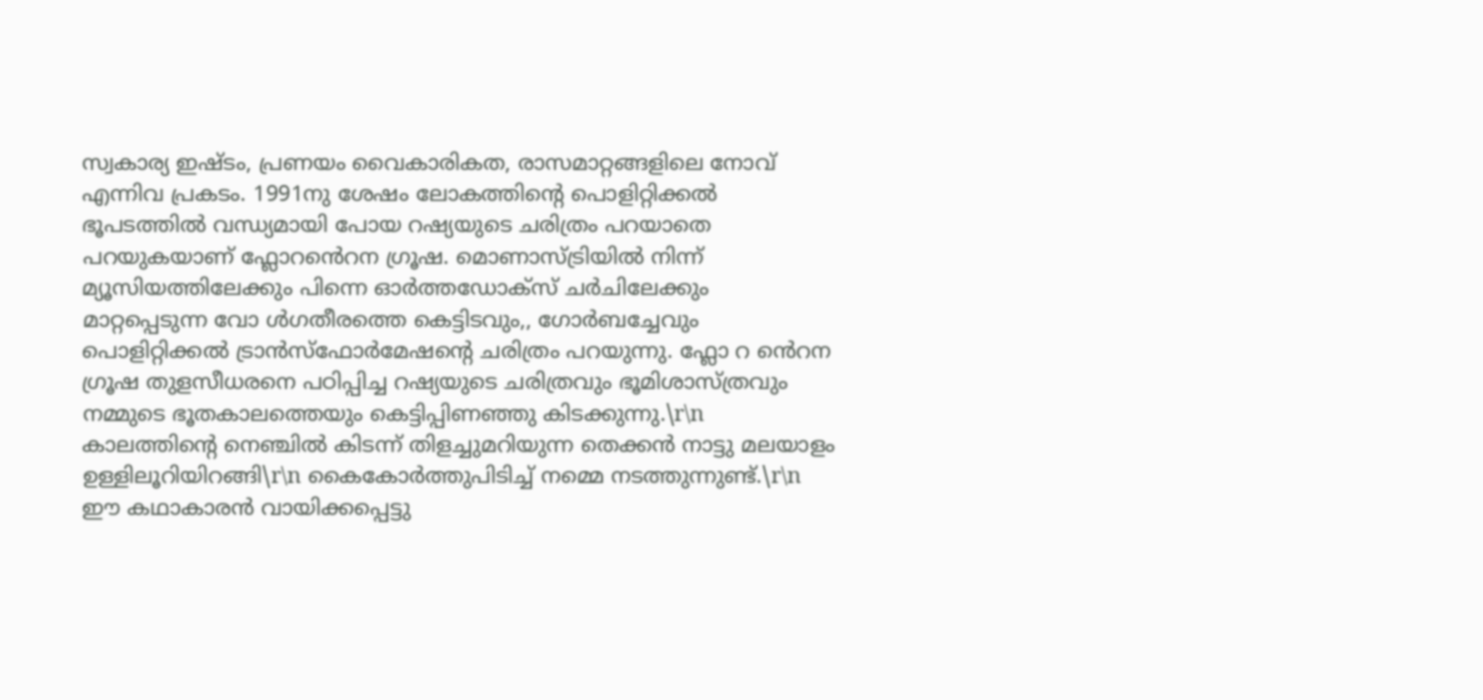സ്വകാര്യ ഇഷ്ടം, പ്രണയം വൈകാരികത, രാസമാറ്റങ്ങളിലെ നോവ് എന്നിവ പ്രകടം. 1991നു ശേഷം ലോകത്തിന്റെ പൊളിറ്റിക്കൽ ഭൂപടത്തിൽ വന്ധ്യമായി പോയ റഷ്യയുടെ ചരിത്രം പറയാതെ പറയുകയാണ് ഫ്ലോറൻെറന ഗ്രൂഷ. മൊണാസ്ട്രിയിൽ നിന്ന് മ്യൂസിയത്തിലേക്കും പിന്നെ ഓർത്തഡോക്സ് ചർചിലേക്കും മാറ്റപ്പെടുന്ന വോ ൾഗതീരത്തെ കെട്ടിടവും,, ഗോർബച്ചേവും പൊളിറ്റിക്കൽ ട്രാൻസ്ഫോർമേഷന്റെ ചരിത്രം പറയുന്നു. ഫ്ലോ റ ൻെറന ഗ്രൂഷ തുളസീധരനെ പഠിപ്പിച്ച റഷ്യയുടെ ചരിത്രവും ഭൂമിശാസ്ത്രവും നമ്മുടെ ഭൂതകാലത്തെയും കെട്ടിപ്പിണഞ്ഞു കിടക്കുന്നു.\r\n കാലത്തിന്റെ നെഞ്ചിൽ കിടന്ന് തിളച്ചുമറിയുന്ന തെക്കൻ നാട്ടു മലയാളം ഉള്ളിലൂറിയിറങ്ങി\r\n കൈകോർത്തുപിടിച്ച് നമ്മെ നടത്തുന്നുണ്ട്.\r\n ഈ കഥാകാരൻ വായിക്കപ്പെട്ടു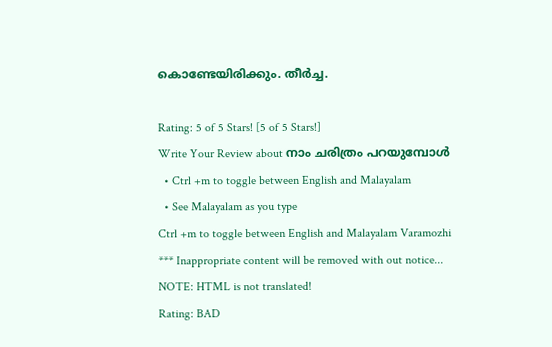കൊണ്ടേയിരിക്കും. തീർച്ച.

Rating: 5 of 5 Stars! [5 of 5 Stars!]
Write Your Review about നാം ചരിത്രം പറയുമ്പോള്‍
  • Ctrl +m to toggle between English and Malayalam
  • See Malayalam as you type
Ctrl +m to toggle between English and Malayalam Varamozhi
*** Inappropriate content will be removed with out notice...
NOTE: HTML is not translated!
Rating: BAD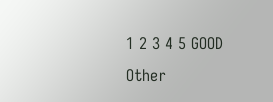1 2 3 4 5 GOOD
Other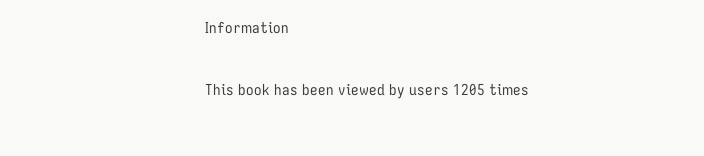Information

This book has been viewed by users 1205 times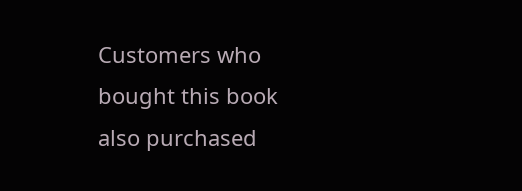Customers who bought this book also purchased